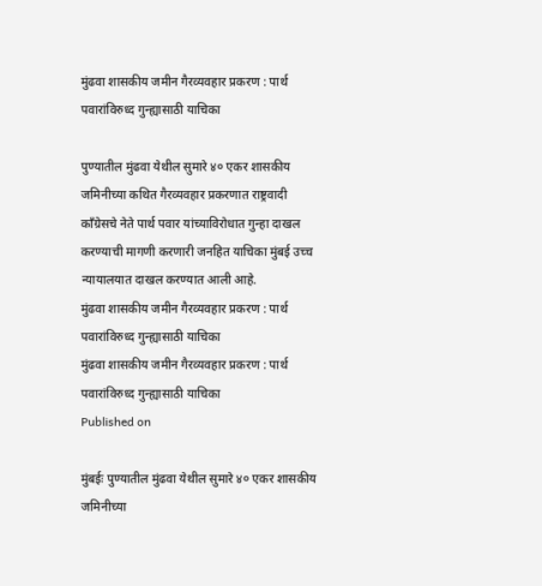मुंढवा शासकीय जमीन गैरव्यवहार प्रकरण : पार्थ पवारांविरुध्द गुन्ह्यासाठी याचिका

पुण्यातील मुंढवा येथील सुमारे ४० एकर शासकीय जमिनीच्या कथित गैरव्यवहार प्रकरणात राष्ट्रवादी काँग्रेसचे नेते पार्थ पवार यांच्याविरोधात गुन्हा दाखल करण्याची मागणी करणारी जनहित याचिका मुंबई उच्च न्यायालयात दाखल करण्यात आली आहे.
मुंढवा शासकीय जमीन गैरव्यवहार प्रकरण : पार्थ पवारांविरुध्द गुन्ह्यासाठी याचिका
मुंढवा शासकीय जमीन गैरव्यवहार प्रकरण : पार्थ पवारांविरुध्द गुन्ह्यासाठी याचिका
Published on

मुंबईः पुण्यातील मुंढवा येथील सुमारे ४० एकर शासकीय जमिनीच्या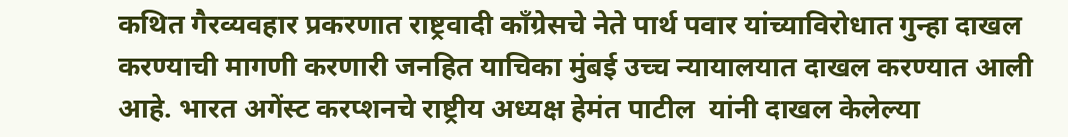कथित गैरव्यवहार प्रकरणात राष्ट्रवादी काँग्रेसचे नेते पार्थ पवार यांच्याविरोधात गुन्हा दाखल करण्याची मागणी करणारी जनहित याचिका मुंबई उच्च न्यायालयात दाखल करण्यात आली आहे. भारत अगेंस्ट करप्शनचे राष्ट्रीय अध्यक्ष हेमंत पाटील  यांनी दाखल केलेल्या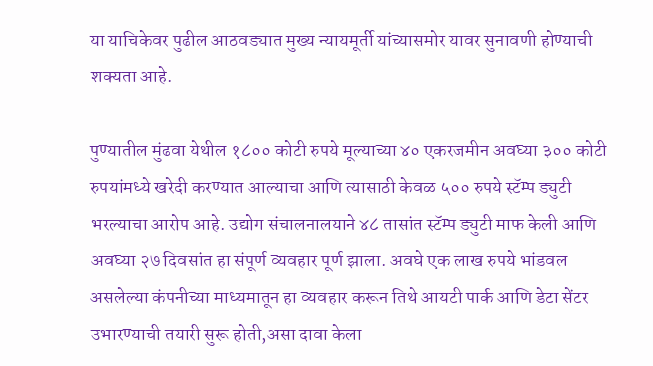या याचिकेवर पुढील आठवड्यात मुख्य न्यायमूर्ती यांच्यासमोर यावर सुनावणी होण्याची शक्यता आहे.

पुण्यातील मुंढवा येथील १८०० कोटी रुपये मूल्याच्या ४० एकरजमीन अवघ्या ३०० कोटी रुपयांमध्ये खरेदी करण्यात आल्याचा आणि त्यासाठी केवळ ५०० रुपये स्टॅम्प ड्युटी भरल्याचा आरोप आहे. उद्योग संचालनालयाने ४८ तासांत स्टॅम्प ड्युटी माफ केली आणि अवघ्या २७ दिवसांत हा संपूर्ण व्यवहार पूर्ण झाला. अवघे एक लाख रुपये भांडवल असलेल्या कंपनीच्या माध्यमातून हा व्यवहार करून तिथे आयटी पार्क आणि डेटा सेंटर उभारण्याची तयारी सुरू होती,असा दावा केला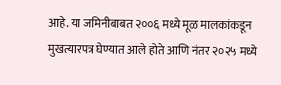आहे. या जमिनीबाबत २००६ मध्ये मूळ मालकांकडून मुखत्यारपत्र घेण्यात आले होते आणि नंतर २०२५ मध्ये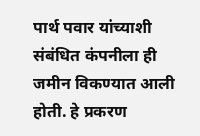पार्थ पवार यांच्याशी संबंधित कंपनीला ही जमीन विकण्यात आली होती. हे प्रकरण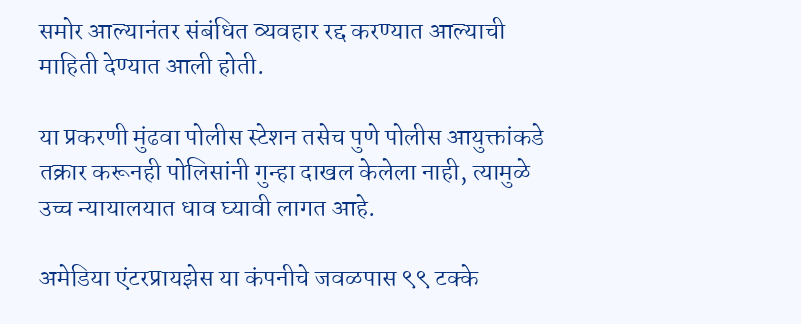समोर आल्यानंतर संबंधित व्यवहार रद्द करण्यात आल्याची माहिती देण्यात आली होती.

या प्रकरणी मुंढवा पोलीस स्टेशन तसेच पुणे पोलीस आयुक्तांकडे तक्रार करूनही पोलिसांनी गुन्हा दाखल केलेला नाही, त्यामुळे उच्च न्यायालयात धाव घ्यावी लागत आहे.

अमेडिया एंटरप्रायझेस या कंपनीचे जवळपास ९९ टक्के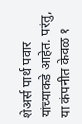शेअर्स पार्थ पवार यांच्याकडे आहेत. परंतु, या कंपनीत केवळ १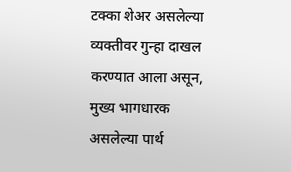टक्का शेअर असलेल्या व्यक्तीवर गुन्हा दाखल करण्यात आला असून, मुख्य भागधारक असलेल्या पार्थ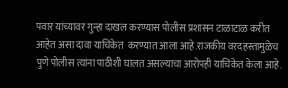पवार यांच्यावर गुन्हा दाखल करण्यास पोलीस प्रशासन टाळाटाळ करीत आहेत असा दावा याचिकेत  करण्यात आला आहे.राजकीय वरदहस्तामुळेच पुणे पोलीस त्यांना पाठीशी घालत असल्याचा आरोपही याचिकेत केला आहे.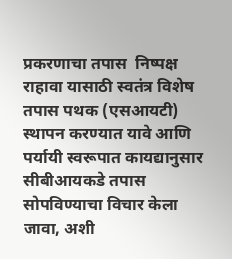प्रकरणाचा तपास  निष्पक्ष राहावा यासाठी स्वतंत्र विशेष तपास पथक (एसआयटी) स्थापन करण्यात यावे आणि पर्यायी स्वरूपात कायद्यानुसार सीबीआयकडे तपास सोपविण्याचा विचार केला जावा, अशी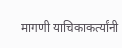मागणी याचिकाकर्त्यांनी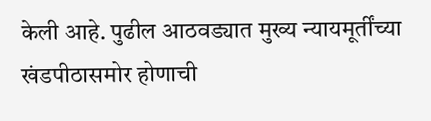केली आहे. पुढील आठवड्यात मुख्य न्यायमूर्तींच्या खंडपीठासमोर होणाची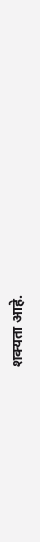शक्यता आहे.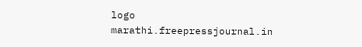logo
marathi.freepressjournal.in